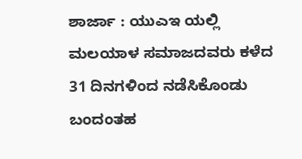ಶಾರ್ಜಾ : ಯುಎಇ ಯಲ್ಲಿ ಮಲಯಾಳ ಸಮಾಜದವರು ಕಳೆದ 31 ದಿನಗಳಿಂದ ನಡೆಸಿಕೊಂಡು ಬಂದಂತಹ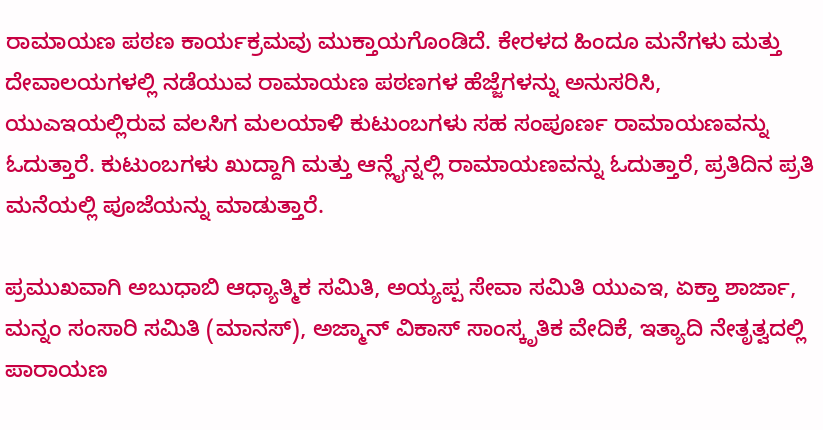ರಾಮಾಯಣ ಪಠಣ ಕಾರ್ಯಕ್ರಮವು ಮುಕ್ತಾಯಗೊಂಡಿದೆ. ಕೇರಳದ ಹಿಂದೂ ಮನೆಗಳು ಮತ್ತು ದೇವಾಲಯಗಳಲ್ಲಿ ನಡೆಯುವ ರಾಮಾಯಣ ಪಠಣಗಳ ಹೆಜ್ಜೆಗಳನ್ನು ಅನುಸರಿಸಿ, ಯುಎಇಯಲ್ಲಿರುವ ವಲಸಿಗ ಮಲಯಾಳಿ ಕುಟುಂಬಗಳು ಸಹ ಸಂಪೂರ್ಣ ರಾಮಾಯಣವನ್ನು ಓದುತ್ತಾರೆ. ಕುಟುಂಬಗಳು ಖುದ್ದಾಗಿ ಮತ್ತು ಆನ್ಲೈನ್ನಲ್ಲಿ ರಾಮಾಯಣವನ್ನು ಓದುತ್ತಾರೆ, ಪ್ರತಿದಿನ ಪ್ರತಿ ಮನೆಯಲ್ಲಿ ಪೂಜೆಯನ್ನು ಮಾಡುತ್ತಾರೆ.

ಪ್ರಮುಖವಾಗಿ ಅಬುಧಾಬಿ ಆಧ್ಯಾತ್ಮಿಕ ಸಮಿತಿ, ಅಯ್ಯಪ್ಪ ಸೇವಾ ಸಮಿತಿ ಯುಎಇ, ಏಕ್ತಾ ಶಾರ್ಜಾ, ಮನ್ನಂ ಸಂಸಾರಿ ಸಮಿತಿ (ಮಾನಸ್), ಅಜ್ಮಾನ್ ವಿಕಾಸ್ ಸಾಂಸ್ಕೃತಿಕ ವೇದಿಕೆ, ಇತ್ಯಾದಿ ನೇತೃತ್ವದಲ್ಲಿ ಪಾರಾಯಣ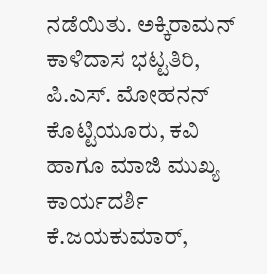ನಡೆಯಿತು. ಅಕ್ಕಿರಾಮನ್ ಕಾಳಿದಾಸ ಭಟ್ಟತಿರಿ, ಪಿ.ಎಸ್. ಮೋಹನನ್ ಕೊಟ್ಟಿಯೂರು, ಕವಿ ಹಾಗೂ ಮಾಜಿ ಮುಖ್ಯ ಕಾರ್ಯದರ್ಶಿ ಕೆ.ಜಯಕುಮಾರ್,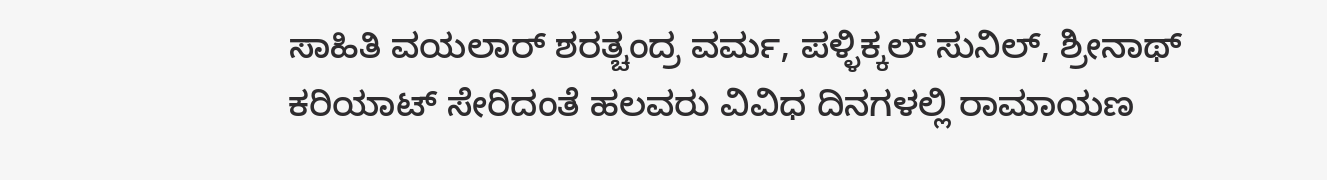ಸಾಹಿತಿ ವಯಲಾರ್ ಶರತ್ಚಂದ್ರ ವರ್ಮ, ಪಳ್ಳಿಕ್ಕಲ್ ಸುನಿಲ್, ಶ್ರೀನಾಥ್ ಕರಿಯಾಟ್ ಸೇರಿದಂತೆ ಹಲವರು ವಿವಿಧ ದಿನಗಳಲ್ಲಿ ರಾಮಾಯಣ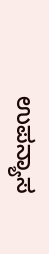ಉಪನ್ಯಾಸ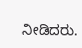ನೀಡಿದರು.